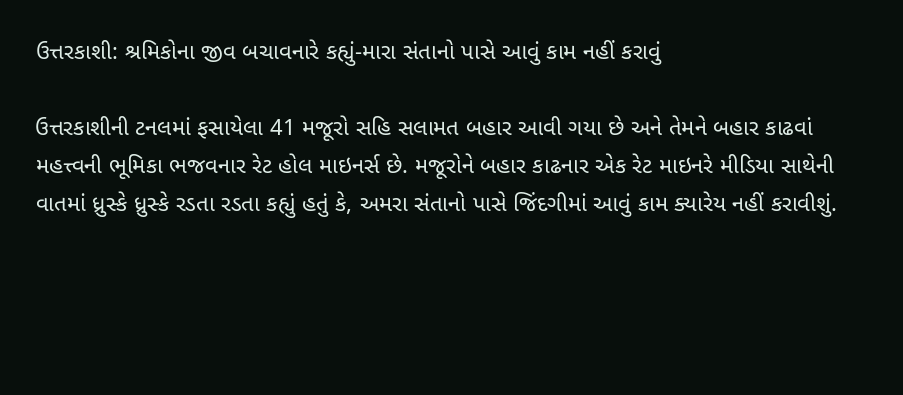ઉત્તરકાશી: શ્રમિકોના જીવ બચાવનારે કહ્યું-મારા સંતાનો પાસે આવું કામ નહીં કરાવું

ઉત્તરકાશીની ટનલમાં ફસાયેલા 41 મજૂરો સહિ સલામત બહાર આવી ગયા છે અને તેમને બહાર કાઢવાં મહત્ત્વની ભૂમિકા ભજવનાર રેટ હોલ માઇનર્સ છે. મજૂરોને બહાર કાઢનાર એક રેટ માઇનરે મીડિયા સાથેની વાતમાં ધ્રુસ્કે ધ્રુસ્કે રડતા રડતા કહ્યું હતું કે, અમરા સંતાનો પાસે જિંદગીમાં આવું કામ ક્યારેય નહીં કરાવીશું.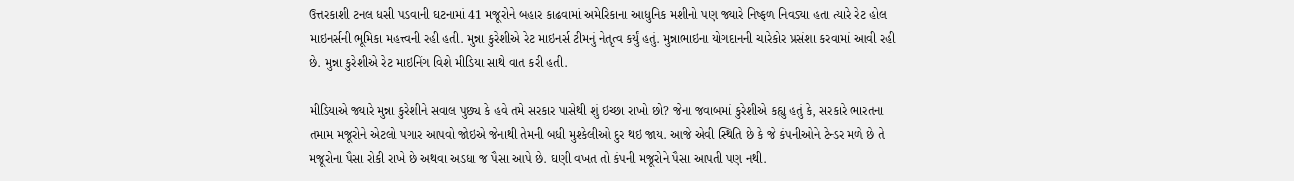ઉત્તરકાશી ટનલ ધસી પડવાની ઘટનામાં 41 મજૂરોને બહાર કાઢવામાં અમેરિકાના આધુનિક મશીનો પણ જ્યારે નિષ્ફળ નિવડ્યા હતા ત્યારે રેટ હોલ માઇનર્સની ભૂમિકા મહત્ત્વની રહી હતી. મુન્ના કુરેશીએ રેટ માઇનર્સ ટીમનું નેતૃત્વ કર્યું હતું. મુન્નાભાઇના યોગદાનની ચારેકોર પ્રસંશા કરવામાં આવી રહી છે. મુન્ના કુરેશીએ રેટ માઇનિંગ વિશે મીડિયા સાથે વાત કરી હતી.

મીડિયાએ જ્યારે મુન્ના કુરેશીને સવાલ પુછ્ય કે હવે તમે સરકાર પાસેથી શું ઇચ્છા રાખો છો? જેના જવાબમાં કુરેશીએ કહ્યુ હતું કે, સરકારે ભારતના તમામ મજૂરોને એટલો પગાર આપવો જોઇએ જેનાથી તેમની બધી મુશ્કેલીઓ દુર થઇ જાય. આજે એવી સ્થિતિ છે કે જે કંપનીઓને ટેન્ડર મળે છે તે મજૂરોના પૈસા રોકી રાખે છે અથવા અડધા જ પૈસા આપે છે. ઘણી વખત તો કંપની મજૂરોને પૈસા આપતી પણ નથી.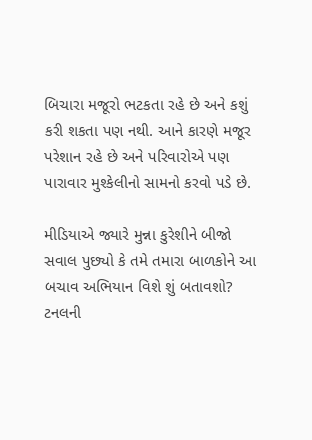બિચારા મજૂરો ભટકતા રહે છે અને કશું કરી શકતા પણ નથી. આને કારણે મજૂર પરેશાન રહે છે અને પરિવારોએ પણ પારાવાર મુશ્કેલીનો સામનો કરવો પડે છે.

મીડિયાએ જ્યારે મુન્ના કુરેશીને બીજો સવાલ પુછ્યો કે તમે તમારા બાળકોને આ બચાવ અભિયાન વિશે શું બતાવશો? ટનલની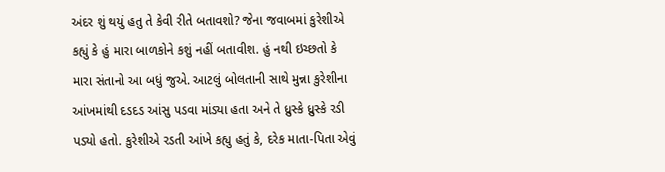અંદર શું થયું હતુ તે કેવી રીતે બતાવશો? જેના જવાબમાં કુરેશીએ કહ્યું કે હું મારા બાળકોને કશું નહીં બતાવીશ. હું નથી ઇચ્છતો કે મારા સંતાનો આ બધું જુએ. આટલું બોલતાની સાથે મુન્ના કુરેશીના આંખમાંથી દડદડ આંસુ પડવા માંડ્યા હતા અને તે ધ્રુસ્કે ધ્રુસ્કે રડી પડ્યો હતો. કુરેશીએ રડતી આંખે કહ્યુ હતું કે, દરેક માતા-પિતા એવું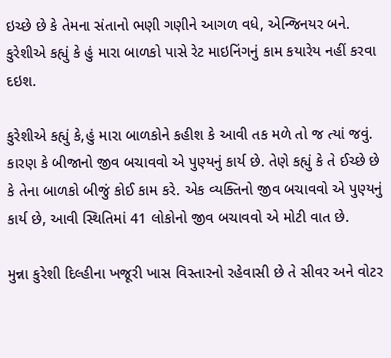ઇચ્છે છે કે તેમના સંતાનો ભણી ગણીને આગળ વધે, એન્જિનયર બને. કુરેશીએ કહ્યું કે હું મારા બાળકો પાસે રેટ માઇનિંગનું કામ કયારેય નહીં કરવા દઇશ.

કુરેશીએ કહ્યું કે,હું મારા બાળકોને કહીશ કે આવી તક મળે તો જ ત્યાં જવું. કારણ કે બીજાનો જીવ બચાવવો એ પુણ્યનું કાર્ય છે. તેણે કહ્યું કે તે ઈચ્છે છે કે તેના બાળકો બીજું કોઈ કામ કરે. એક વ્યક્તિનો જીવ બચાવવો એ પુણ્યનું કાર્ય છે, આવી સ્થિતિમાં 41 લોકોનો જીવ બચાવવો એ મોટી વાત છે.

મુન્ના કુરેશી દિલ્હીના ખજૂરી ખાસ વિસ્તારનો રહેવાસી છે તે સીવર અને વોટર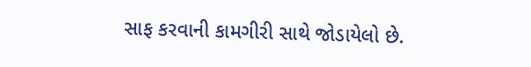સાફ કરવાની કામગીરી સાથે જોડાયેલો છે.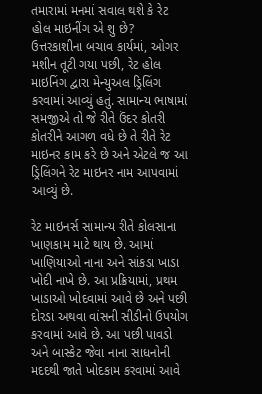તમારામાં મનમાં સવાલ થશે કે રેટ હોલ માઇનીંગ એ શુ છે? ઉત્તરકાશીના બચાવ કાર્યમાં, ઓગર મશીન તૂટી ગયા પછી, રેટ હોલ માઇનિંગ દ્વારા મેન્યુઅલ ડ્રિલિંગ કરવામાં આવ્યું હતું. સામાન્ય ભાષામાં સમજીએ તો જે રીતે ઉંદર કોતરી કોતરીને આગળ વધે છે તે રીતે રેટ માઇનર કામ કરે છે અને એટલે જ આ ડ્રિલિંગને રેટ માઇનર નામ આપવામાં આવ્યું છે.

રેટ માઇનર્સ સામાન્ય રીતે કોલસાના ખાણકામ માટે થાય છે. આમાં ખાણિયાઓ નાના અને સાંકડા ખાડા ખોદી નાખે છે. આ પ્રક્રિયામાં, પ્રથમ ખાડાઓ ખોદવામાં આવે છે અને પછી દોરડા અથવા વાંસની સીડીનો ઉપયોગ કરવામાં આવે છે. આ પછી પાવડો અને બાસ્કેટ જેવા નાના સાધનોની મદદથી જાતે ખોદકામ કરવામાં આવે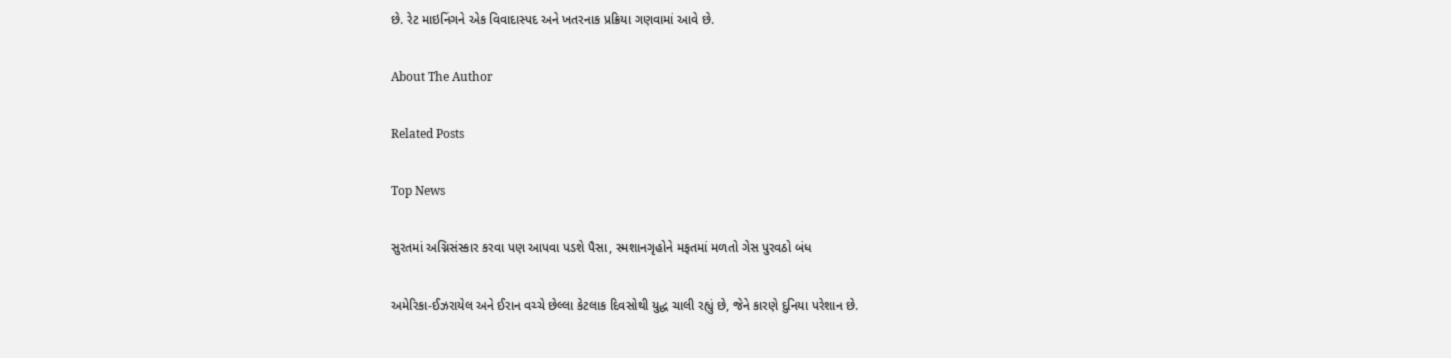છે. રેટ માઇનિંગને એક વિવાદાસ્પદ અને ખતરનાક પ્રક્રિયા ગણવામાં આવે છે.

About The Author

Related Posts

Top News

સુરતમાં અગ્નિસંસ્કાર કરવા પણ આપવા પડશે પૈસા, સ્મશાનગૃહોને મફતમાં મળતો ગેસ પુરવઠો બંધ

અમેરિકા-ઈઝરાયેલ અને ઈરાન વચ્ચે છેલ્લા કેટલાક દિવસોથી યુદ્ધ ચાલી રહ્યું છે, જેને કારણે દુનિયા પરેશાન છે.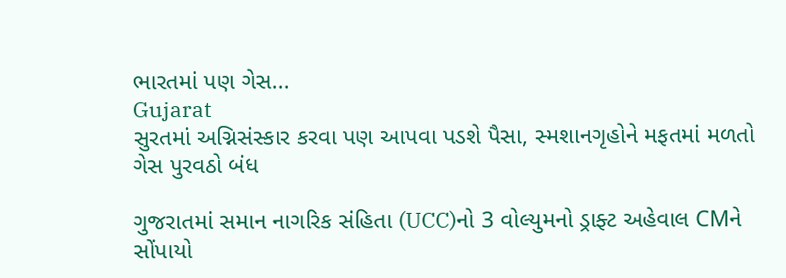ભારતમાં પણ ગેસ...
Gujarat
સુરતમાં અગ્નિસંસ્કાર કરવા પણ આપવા પડશે પૈસા, સ્મશાનગૃહોને મફતમાં મળતો ગેસ પુરવઠો બંધ

ગુજરાતમાં સમાન નાગરિક સંહિતા (UCC)નો 3 વોલ્યુમનો ડ્રાફ્ટ અહેવાલ CMને સોંપાયો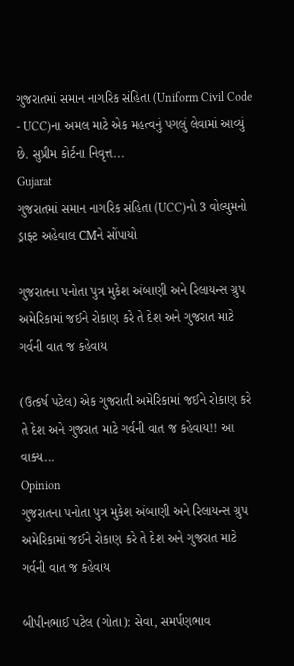ગુજરાતમાં સમાન નાગરિક સંહિતા (Uniform Civil Code - UCC)ના અમલ માટે એક મહત્વનું પગલું લેવામાં આવ્યું છે. સુપ્રીમ કોર્ટના નિવૃત્ત...
Gujarat
ગુજરાતમાં સમાન નાગરિક સંહિતા (UCC)નો 3 વોલ્યુમનો ડ્રાફ્ટ અહેવાલ CMને સોંપાયો

ગુજરાતના પનોતા પુત્ર મુકેશ અંબાણી અને રિલાયન્સ ગ્રુપ અમેરિકામાં જઈને રોકાણ કરે તે દેશ અને ગુજરાત માટે ગર્વની વાત જ કહેવાય

(ઉત્કર્ષ પટેલ) એક ગુજરાતી અમેરિકામાં જઈને રોકાણ કરે તે દેશ અને ગુજરાત માટે ગર્વની વાત જ કહેવાય!! આ વાક્ય...
Opinion
ગુજરાતના પનોતા પુત્ર મુકેશ અંબાણી અને રિલાયન્સ ગ્રુપ અમેરિકામાં જઈને રોકાણ કરે તે દેશ અને ગુજરાત માટે ગર્વની વાત જ કહેવાય

બીપીનભાઈ પટેલ (ગોતા): સેવા, સમર્પણભાવ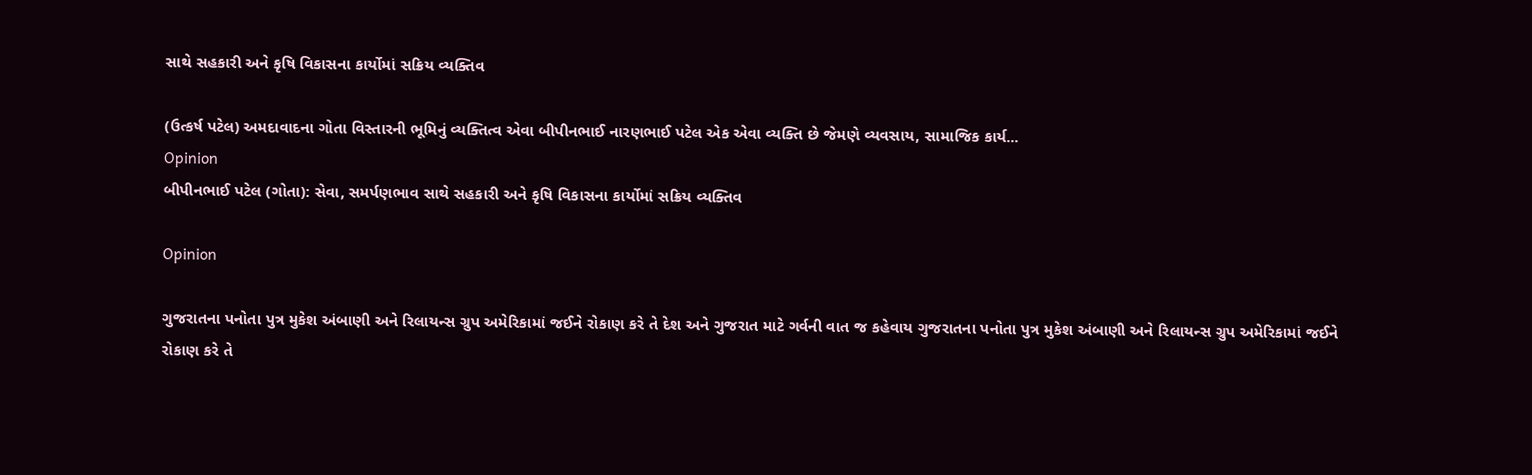સાથે સહકારી અને કૃષિ વિકાસના કાર્યોમાં સક્રિય વ્યક્તિવ

(ઉત્કર્ષ પટેલ) અમદાવાદના ગોતા વિસ્તારની ભૂમિનું વ્યક્તિત્વ એવા બીપીનભાઈ નારણભાઈ પટેલ એક એવા વ્યક્તિ છે જેમણે વ્યવસાય, સામાજિક કાર્ય...
Opinion
બીપીનભાઈ પટેલ (ગોતા): સેવા, સમર્પણભાવ સાથે સહકારી અને કૃષિ વિકાસના કાર્યોમાં સક્રિય વ્યક્તિવ

Opinion

ગુજરાતના પનોતા પુત્ર મુકેશ અંબાણી અને રિલાયન્સ ગ્રુપ અમેરિકામાં જઈને રોકાણ કરે તે દેશ અને ગુજરાત માટે ગર્વની વાત જ કહેવાય ગુજરાતના પનોતા પુત્ર મુકેશ અંબાણી અને રિલાયન્સ ગ્રુપ અમેરિકામાં જઈને રોકાણ કરે તે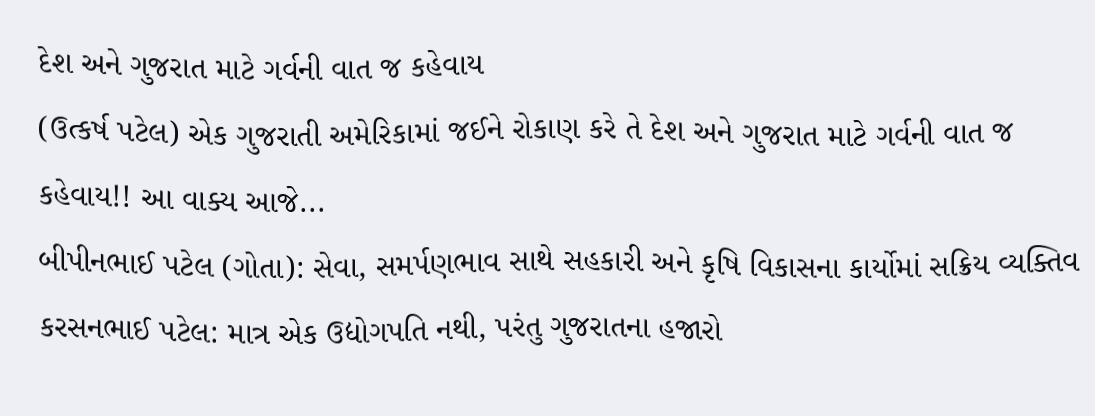દેશ અને ગુજરાત માટે ગર્વની વાત જ કહેવાય
(ઉત્કર્ષ પટેલ) એક ગુજરાતી અમેરિકામાં જઈને રોકાણ કરે તે દેશ અને ગુજરાત માટે ગર્વની વાત જ કહેવાય!! આ વાક્ય આજે...
બીપીનભાઈ પટેલ (ગોતા): સેવા, સમર્પણભાવ સાથે સહકારી અને કૃષિ વિકાસના કાર્યોમાં સક્રિય વ્યક્તિવ
કરસનભાઈ પટેલ: માત્ર એક ઉદ્યોગપતિ નથી, પરંતુ ગુજરાતના હજારો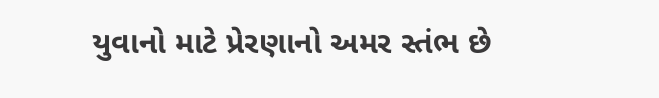યુવાનો માટે પ્રેરણાનો અમર સ્તંભ છે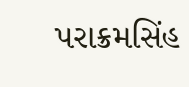પરાક્રમસિંહ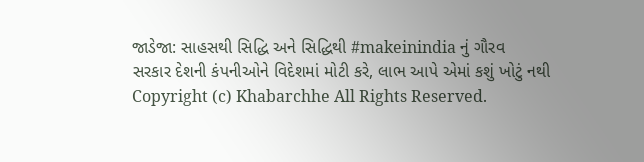જાડેજા: સાહસથી સિદ્ધિ અને સિદ્ધિથી #makeinindia નું ગૌરવ
સરકાર દેશની કંપનીઓને વિદેશમાં મોટી કરે, લાભ આપે એમાં કશું ખોટું નથી
Copyright (c) Khabarchhe All Rights Reserved.